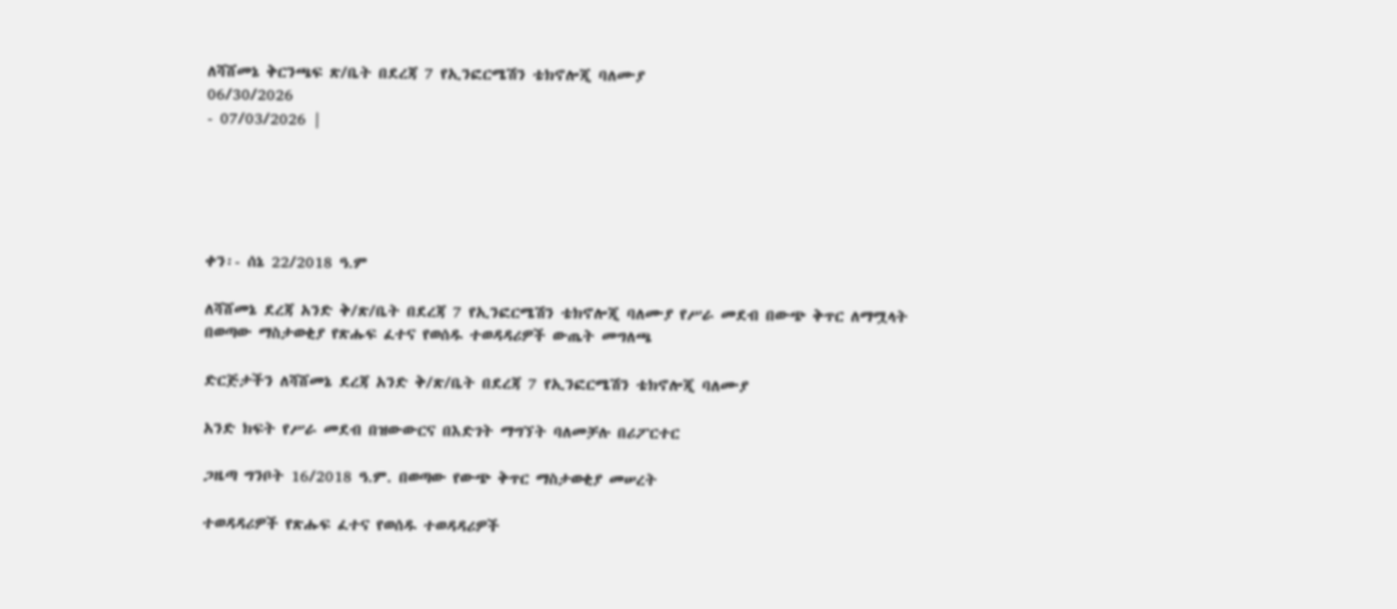ለሻሸመኔ ቅርንጫፍ ጽ/ቤት በደረጃ 7 የኢንፎርሜሽን ቴክኖሎጂ ባለሙያ
06/30/2026
- 07/03/2026 |





ቀን፡- ሰኔ 22/2018 ዓ.ም

ለሻሸመኔ ደረጃ አንድ ቅ/ጽ/ቤት በደረጃ 7 የኢንፎርሜሽን ቴክኖሎጂ ባለሙያ የሥራ መደብ በውጭ ቅጥር ለማሟላት በወጣው ማስታወቂያ የጽሑፍ ፈተና የወሰዱ ተወዳዳሪዎች ውጤት መግለጫ

ድርጅታችን ለሻሸመኔ ደረጃ አንድ ቅ/ጽ/ቤት በደረጃ 7 የኢንፎርሜሽን ቴክኖሎጂ ባለሙያ

አንድ ክፍት የሥራ መደብ በዝውውርና በእድገት ማግኘት ባለመቻሉ በሪፖርተር

ጋዜጣ ግንቦት 16/2018 ዓ.ም. በወጣው የውጭ ቅጥር ማስታወቂያ መሠረት

ተወዳዳሪዎች የጽሑፍ ፈተና የወሰዱ ተወዳዳሪዎች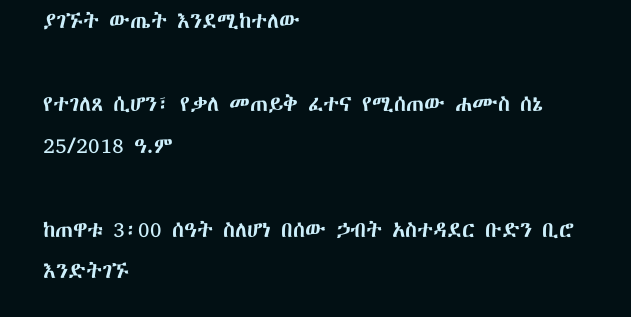ያገኙት ውጤት እንደሚከተለው

የተገለጸ ሲሆን፣ የቃለ መጠይቅ ፈተና የሚሰጠው ሐሙስ ሰኔ 25/2018 ዓ.ም

ከጠዋቱ 3፡00 ሰዓት ስለሆነ በሰው ኃብት አስተዳደር ቡድን ቢሮ እንድትገኙ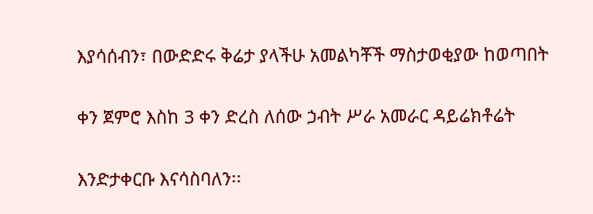እያሳሰብን፣ በውድድሩ ቅሬታ ያላችሁ አመልካቾች ማስታወቂያው ከወጣበት

ቀን ጀምሮ እስከ 3 ቀን ድረስ ለሰው ኃብት ሥራ አመራር ዳይሬክቶሬት

እንድታቀርቡ እናሳስባለን፡፡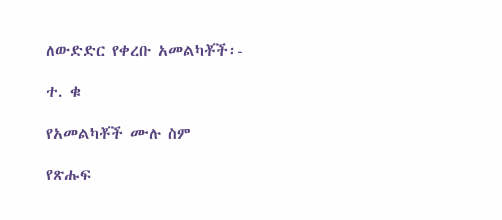ለውድድር የቀረቡ አመልካቾች፡-

ተ. ቁ

የአመልካቾች ሙሉ ስም

የጽሑፍ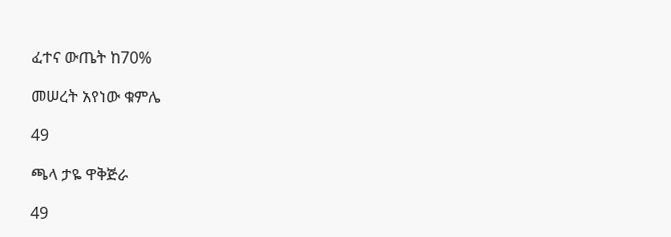ፈተና ውጤት ከ70%

መሠረት አየነው ቁምሌ

49

ጫላ ታዬ ዋቅጅራ

49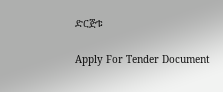ድርጅቱ

Apply For Tender Document